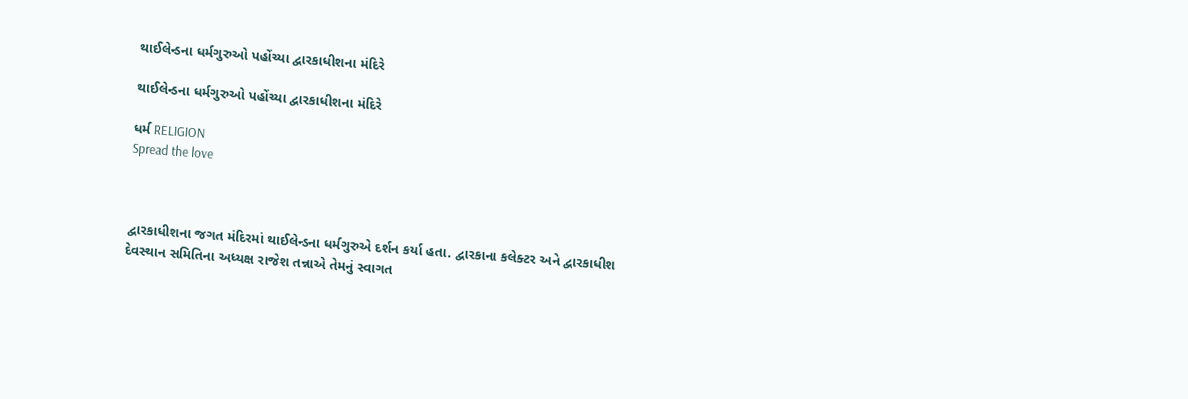થાઈલેન્ડના ધર્મગુરુઓ પહોંચ્યા દ્વારકાધીશના મંદિરે

થાઈલેન્ડના ધર્મગુરુઓ પહોંચ્યા દ્વારકાધીશના મંદિરે

ધર્મ RELIGION
Spread the love



દ્વારકાધીશના જગત મંદિરમાં થાઈલેન્ડના ધર્મગુરુએ દર્શન કર્યા હતા. દ્વારકાના કલેક્ટર અને દ્વારકાધીશ દેવસ્થાન સમિતિના અધ્યક્ષ રાજેશ તન્નાએ તેમનું સ્વાગત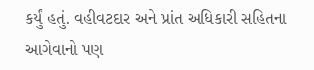કર્યું હતું. વહીવટદાર અને પ્રાંત અધિકારી સહિતના આગેવાનો પણ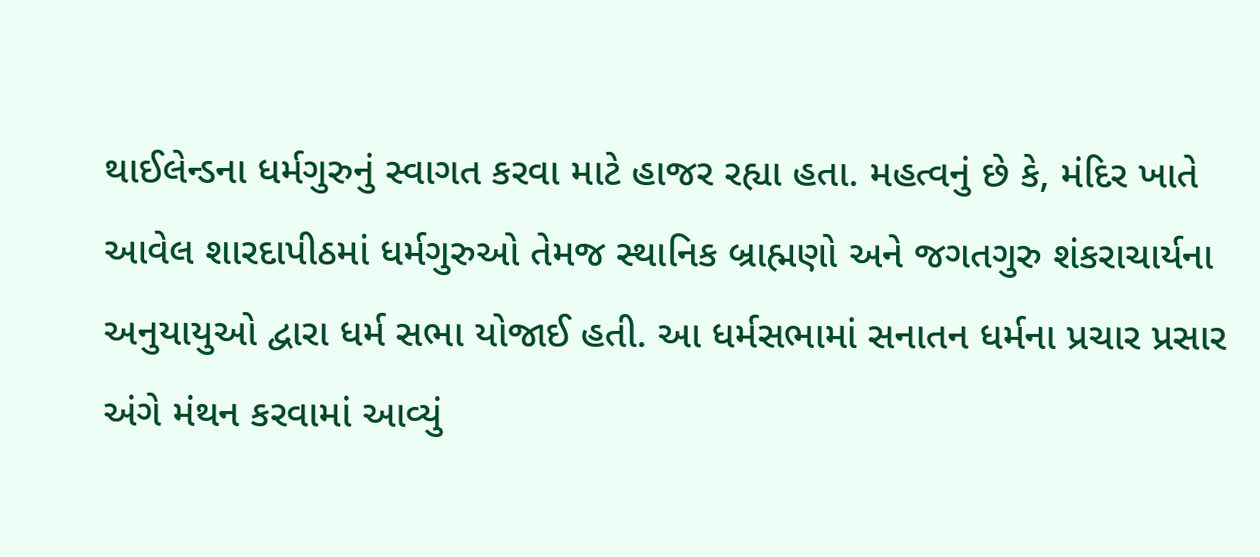થાઈલેન્ડના ધર્મગુરુનું સ્વાગત કરવા માટે હાજર રહ્યા હતા. મહત્વનું છે કે, મંદિર ખાતે આવેલ શારદાપીઠમાં ધર્મગુરુઓ તેમજ સ્થાનિક બ્રાહ્મણો અને જગતગુરુ શંકરાચાર્યના અનુયાયુઓ દ્વારા ધર્મ સભા યોજાઈ હતી. આ ધર્મસભામાં સનાતન ધર્મના પ્રચાર પ્રસાર અંગે મંથન કરવામાં આવ્યું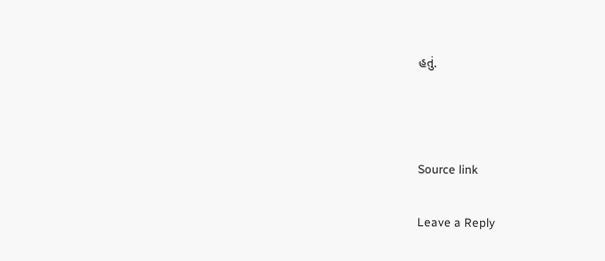હતું.



Source link

Leave a Reply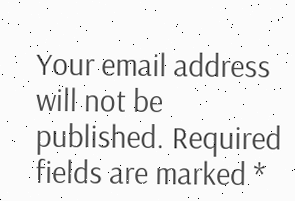Your email address will not be published. Required fields are marked *